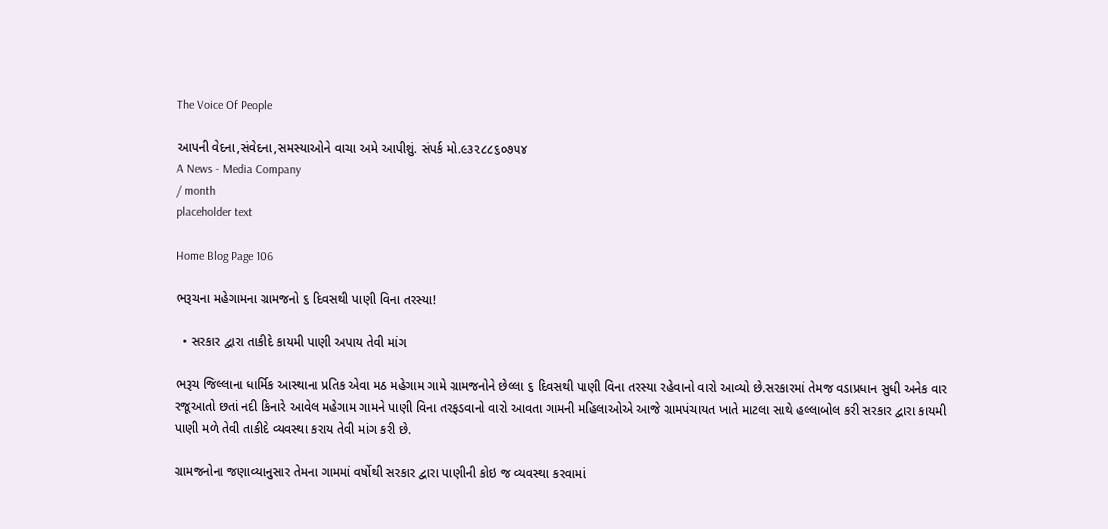The Voice Of People

આપની વેદના,સંવેદના,સમસ્યાઓને વાચા અમે આપીશું. સંપર્ક મો.૯૩૨૮૮૬૦૭૫૪
A News - Media Company
/ month
placeholder text

Home Blog Page 106

ભરૂચના મહેગામના ગ્રામજનો ૬ દિવસથી પાણી વિના તરસ્યા!

  • સરકાર દ્વારા તાકીદે કાયમી પાણી અપાય તેવી માંગ

ભરૂચ જિલ્લાના ધાર્મિક આસ્થાના પ્રતિક એવા મઠ મહેગામ ગામે ગ્રામજનોને છેલ્લા ૬ દિવસથી પાણી વિના તરસ્યા રહેવાનો વારો આવ્યો છે.સરકારમાં તેમજ વડાપ્રધાન સુધી અનેક વાર રજૂઆતો છતાં નદી કિનારે આવેલ મહેગામ ગામને પાણી વિના તરફડવાનો વારો આવતા ગામની મહિલાઓએ આજે ગ્રામપંચાયત ખાતે માટલા સાથે હલ્લાબોલ કરી સરકાર દ્વારા કાયમી પાણી મળે તેવી તાકીદે વ્યવસ્થા કરાય તેવી માંગ કરી છે.

ગ્રામજનોના જણાવ્યાનુસાર તેમના ગામમાં વર્ષોથી સરકાર દ્વારા પાણીની કોઇ જ વ્યવસ્થા કરવામાં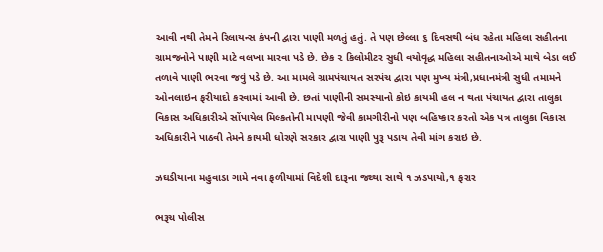આવી નથી તેમને રિલાયન્સ કંપની દ્વારા પાણી મળતું હતું. તે પણ છેલ્લા ૬ દિવસથી બંધ રહેતા મહિલા સહીતના ગ્રામજનોને પાણી માટે વલખા મારવા પડે છે. છેક ૨ કિલોમીટર સુધી વયોવૃદ્ધ મહિલા સહીતનાઓએ માથે બેડા લઈ તળાવે પાણી ભરવા જવું પડે છે. આ મામલે ગ્રામપંચાયત સરપંચ દ્વારા પણ મુખ્ય મંત્રી,પ્રધાનમંત્રી સુધી તમામને ઓનલાઇન ફરીયાદો કરવામાં આવી છે. છતાં પાણીની સમસ્યાનો કોઇ કાયમી હલ ન થતા પંચાયત દ્વારા તાલુકા વિકાસ અધિકારીએ સોંપાયેલ મિલ્કતોની માપણી જેવી કામગીરીનો પણ બહિષ્કાર કરતો એક પત્ર તાલુકા વિકાસ અધિકારીને પાઠવી તેમને કાયમી ધોરણે સરકાર દ્વારા પાણી પુરૂ પડાય તેવી માંગ કરાઇ છે.

ઝઘડીયાના મહુવાડા ગામે નવા ફળીયામાં વિદેશી દારૂના જથ્થા સાથે ૧ ઝડપાયો,૧ ફરાર

ભરૂચ પોલીસ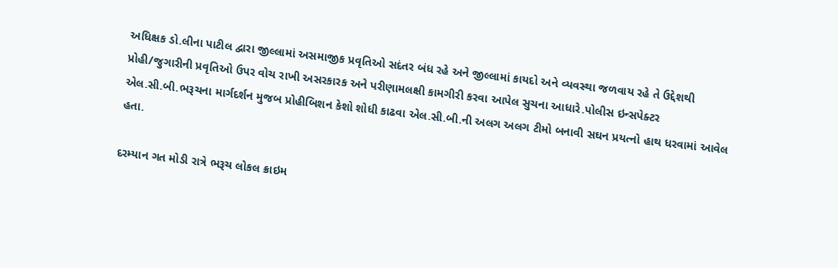અધિક્ષક ડો.લીના પાટીલ દ્વારા જીલ્લામાં અસમાજીક પ્રવૃતિઓ સદંતર બંધ રહે અને જીલ્લામાં કાયદો અને વ્યવસ્થા જળવાય રહે તે ઉદ્દેશથી પ્રોહી/જુગારીની પ્રવૃતિઓ ઉપર વોચ રાખી અસરકારક અને પરીણામલક્ષી કામગીરી કરવા આપેલ સુચના આધારે.પોલીસ ઇન્સપેક્ટર એલ.સી.બી.ભરૂચના માર્ગદર્શન મુજબ પ્રોહીબિશન કેશો શોધી કાઢવા એલ.સી.બી.ની અલગ અલગ ટીમો બનાવી સઘન પ્રયત્નો હાથ ધરવામાં આવેલ હતા.

દરમ્યાન ગત મોડી રાત્રે ભરૂચ લોકલ ક્રાઇમ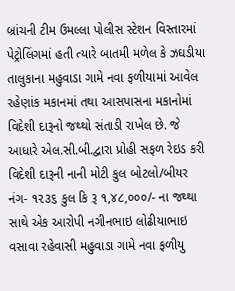બ્રાંચની ટીમ ઉમલ્લા પોલીસ સ્ટેશન વિસ્તારમાં પેટ્રોલિંગમાં હતી ત્યારે બાતમી મળેલ કે ઝઘડીયા તાલુકાના મહુવાડા ગામે નવા ફળીયામાં આવેલ રહેણાંક મકાનમાં તથા આસપાસના મકાનોમાં વિદેશી દારૂનો જથ્થો સંતાડી રાખેલ છે. જે આધારે એલ.સી.બી.દ્વારા પ્રોહી સફળ રેઇડ કરી વિદેશી દારૂની નાની મોટી કુલ બોટલો/બીયર નંગ- ૧૨૩૬ કુલ કિ રૂ ૧,૪૮,૦૦૦/- ના જથ્થા સાથે એક આરોપી નગીનભાઇ લોઢીયાભાઇ વસાવા રહેવાસી મહુવાડા ગામે નવા ફળીયુ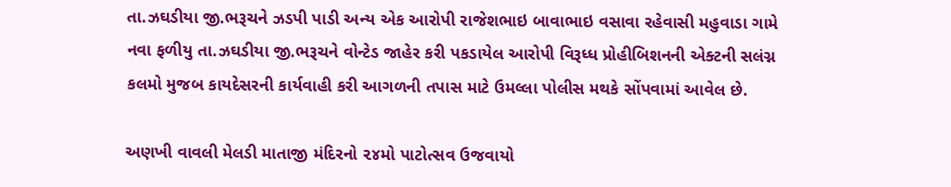તા.ઝઘડીયા જી.ભરૂચને ઝડપી પાડી અન્ય એક આરોપી રાજેશભાઇ બાવાભાઇ વસાવા રહેવાસી મહુવાડા ગામે નવા ફળીયુ તા.ઝઘડીયા જી.ભરૂચને વોન્ટેડ જાહેર કરી પકડાયેલ આરોપી વિરૂધ્ધ પ્રોહીબિશનની એક્ટની સલંગ્ન કલમો મુજબ કાયદેસરની કાર્યવાહી કરી આગળની તપાસ માટે ઉમલ્લા પોલીસ મથકે સોંપવામાં આવેલ છે.

અણખી વાવલી મેલડી માતાજી મંદિરનો ૨૪મો પાટોત્સવ ઉજવાયો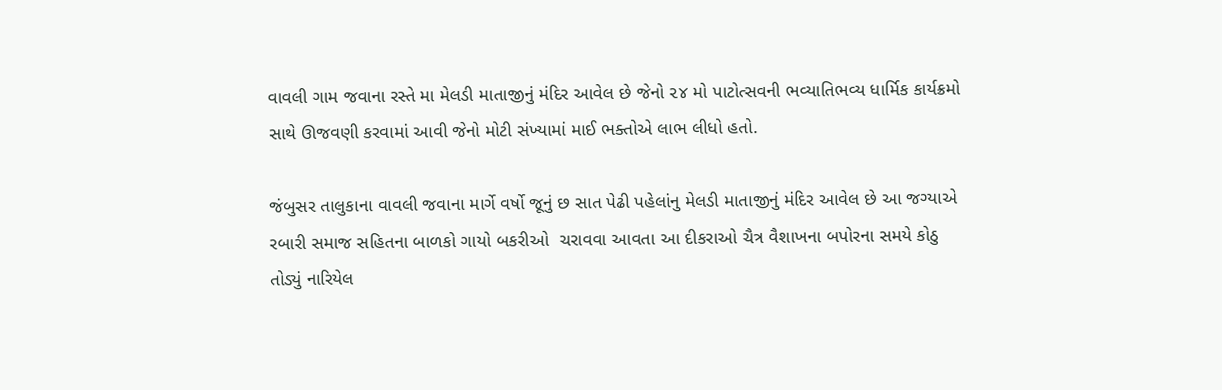વાવલી ગામ જવાના રસ્તે મા મેલડી માતાજીનું મંદિર આવેલ છે જેનો ૨૪ મો પાટોત્સવની ભવ્યાતિભવ્ય ધાર્મિક કાર્યક્રમો સાથે ઊજવણી કરવામાં આવી જેનો મોટી સંખ્યામાં માઈ ભક્તોએ લાભ લીધો હતો.

જંબુસર તાલુકાના વાવલી જવાના માર્ગે વર્ષો જૂનું છ સાત પેઢી પહેલાંનુ મેલડી માતાજીનું મંદિર આવેલ છે આ જગ્યાએ રબારી સમાજ સહિતના બાળકો ગાયો બકરીઓ  ચરાવવા આવતા આ દીકરાઓ ચૈત્ર વૈશાખના બપોરના સમયે કોઠુ  તોડ્યું નારિયેલ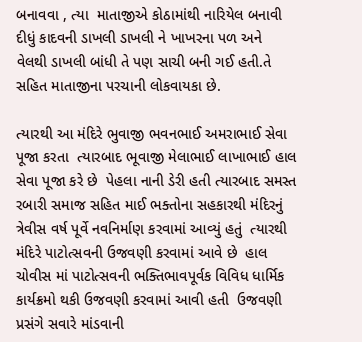બનાવવા , ત્યા  માતાજીએ કોઠામાંથી નારિયેલ બનાવી દીધું કાદવની ડાખલી ડાખલી ને ખાખરના પળ અને  વેલથી ડાખલી બાંધી તે પણ સાચી બની ગઈ હતી.તે સહિત માતાજીના પરચાની લોકવાયકા છે.

ત્યારથી આ મંદિરે ભુવાજી ભવનભાઈ અમરાભાઈ સેવા પૂજા કરતા  ત્યારબાદ ભૂવાજી મેલાભાઈ લાખાભાઈ હાલ સેવા પૂજા કરે છે  પેહલા નાની ડેરી હતી ત્યારબાદ સમસ્ત રબારી સમાજ સહિત માઈ ભક્તોના સહકારથી મંદિરનું ત્રેવીસ વર્ષ પૂર્વે નવનિર્માણ કરવામાં આવ્યું હતું  ત્યારથી મંદિરે પાટોત્સવની ઉજવણી કરવામાં આવે છે  હાલ ચોવીસ માં પાટોત્સવની ભક્તિભાવપૂર્વક વિવિધ ધાર્મિક કાર્યક્રમો થકી ઉજવણી કરવામાં આવી હતી  ઉજવણી પ્રસંગે સવારે માંડવાની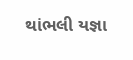થાંભલી યજ્ઞા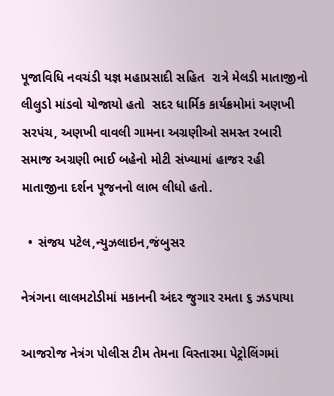પૂજાવિધિ નવચંડી યજ્ઞ મહાપ્રસાદી સહિત  રાત્રે મેલડી માતાજીનો લીલુડો માંડવો યોજાયો હતો  સદર ધાર્મિક કાર્યક્રમોમાં અણખી સરપંચ, અણખી વાવલી ગામના અગ્રણીઓ સમસ્ત રબારી સમાજ અગ્રણી ભાઈ બહેનો મોટી સંખ્યામાં હાજર રહી માતાજીના દર્શન પૂજનનો લાભ લીધો હતો.

  • સંજય પટેલ,ન્યુઝલાઇન,જંબુસર

નેત્રંગના લાલમટોડીમાં મકાનની અંદર જુગાર રમતા ૬ ઝડપાયા

આજરોજ નેત્રંગ પોલીસ ટીમ તેમના વિસ્તારમા પેટ્રોલિંગમાં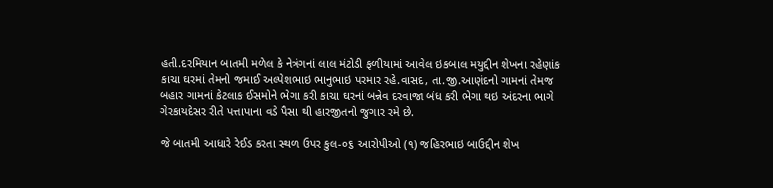હતી.દરમિયાન બાતમી મળેલ કે નેત્રંગનાં લાલ મંટોડી ફળીયામાં આવેલ ઇકબાલ મયુદ્દીન શેખના રહેણાંક કાચા ઘરમાં તેમનો જમાઈ અલ્પેશભાઇ ભાનુભાઇ પરમાર રહે.વાસદ, તા.જી.આણંદનો ગામનાં તેમજ બહાર ગામનાં કેટલાક ઈસમોને ભેગા કરી કાચા ઘરનાં બન્નેવ દરવાજા બંધ કરી ભેગા થઇ અંદરના ભાગે ગેરકાયદેસર રીતે પત્તાપાના વડે પૈસા થી હારજીતનો જુગાર રમે છે.

જે બાતમી આધારે રેઈડ કરતા સ્થળ ઉપર કુલ-૦૬ આરોપીઓ (૧) જહિરભાઇ બાઉદ્દીન શેખ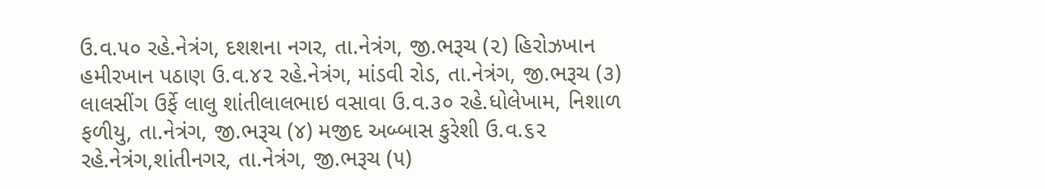ઉ.વ.૫૦ રહે.નેત્રંગ, દશશના નગર, તા.નેત્રંગ, જી.ભરૂચ (૨) હિરોઝખાન હમીરખાન પઠાણ ઉ.વ.૪૨ રહે.નેત્રંગ, માંડવી રોડ, તા.નેત્રંગ, જી.ભરૂચ (૩) લાલસીંગ ઉર્ફે લાલુ શાંતીલાલભાઇ વસાવા ઉ.વ.૩૦ રહે.ધોલેખામ, નિશાળ ફળીયુ, તા.નેત્રંગ, જી.ભરૂચ (૪) મજીદ અબ્બાસ કુરેશી ઉ.વ.૬૨ રહે.નેત્રંગ,શાંતીનગર, તા.નેત્રંગ, જી.ભરૂચ (૫)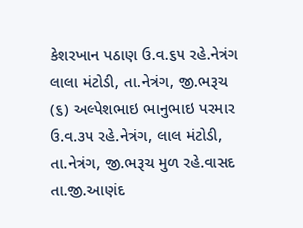કેશરખાન પઠાણ ઉ.વ.૬૫ રહે.નેત્રંગ લાલા મંટોડી, તા.નેત્રંગ, જી.ભરૂચ (૬) અલ્પેશભાઇ ભાનુભાઇ પરમાર ઉ.વ.૩૫ રહે.નેત્રંગ, લાલ મંટોડી, તા.નેત્રંગ, જી.ભરૂચ મુળ રહે.વાસદ તા.જી.આણંદ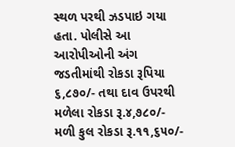સ્થળ પરથી ઝડપાઇ ગયા હતા. પોલીસે આ આરોપીઓની અંગ જડતીમાંથી રોકડા રૂપિયા ૬,૮૭૦/- તથા દાવ ઉપરથી મળેલા રોકડા રૂ.૪,૭૮૦/- મળી કુલ રોકડા રૂ.૧૧,૬૫૦/-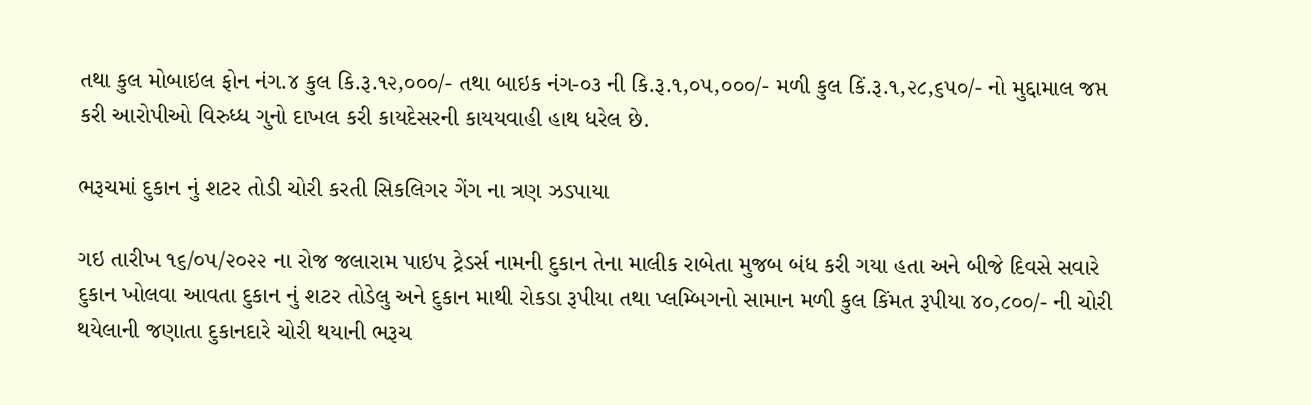તથા કુલ મોબાઇલ ફોન નંગ.૪ કુલ કિ.રૂ.૧૨,૦૦૦/- તથા બાઇક નંગ-૦૩ ની કિ.રૂ.૧,૦૫,૦૦૦/- મળી કુલ કિં.રૂ.૧,૨૮,૬૫૦/- નો મુદ્દામાલ જપ્ત કરી આરોપીઓ વિરુધ્ધ ગુનો દાખલ કરી કાયદેસરની કાયયવાહી હાથ ધરેલ છે.

ભરૂચમાં દુકાન નું શટર તોડી ચોરી કરતી સિકલિગર ગેંગ ના ત્રણ ઝડપાયા

ગઇ તારીખ ૧૬/૦૫/૨૦૨૨ ના રોજ જલારામ પાઇપ ટ્રેડર્સ નામની દુકાન તેના માલીક રાબેતા મુજબ બંધ કરી ગયા હતા અને બીજે દિવસે સવારે દુકાન ખોલવા આવતા દુકાન નું શટર તોડેલુ અને દુકાન માથી રોકડા રૂપીયા તથા પ્લમ્બિગનો સામાન મળી કુલ કિંમત રૂપીયા ૪૦,૮૦૦/- ની ચોરી થયેલાની જણાતા દુકાનદારે ચોરી થયાની ભરૂચ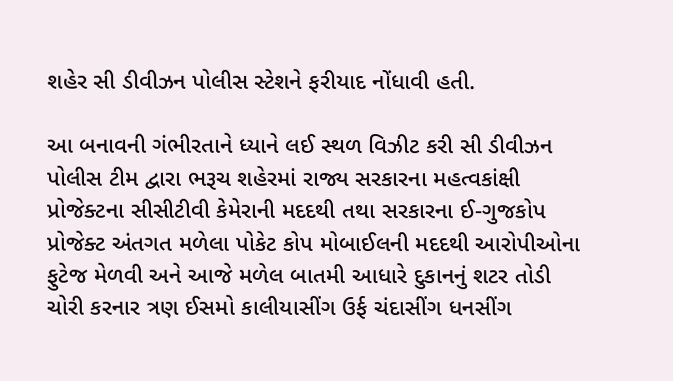શહેર સી ડીવીઝન પોલીસ સ્ટેશને ફરીયાદ નોંધાવી હતી.

આ બનાવની ગંભીરતાને ધ્યાને લઈ સ્થળ વિઝીટ કરી સી ડીવીઝન પોલીસ ટીમ દ્વારા ભરૂચ શહેરમાં રાજ્ય સરકારના મહત્વકાંક્ષી પ્રોજેક્ટના સીસીટીવી કેમેરાની મદદથી તથા સરકારના ઈ-ગુજકોપ પ્રોજેક્ટ અંતગત મળેલા પોકેટ કોપ મોબાઈલની મદદથી આરોપીઓના ફુટેજ મેળવી અને આજે મળેલ બાતમી આધારે દુકાનનું શટર તોડી ચોરી કરનાર ત્રણ ઈસમો કાલીયાસીંગ ઉર્ફ ચંદાસીંગ ધનસીંગ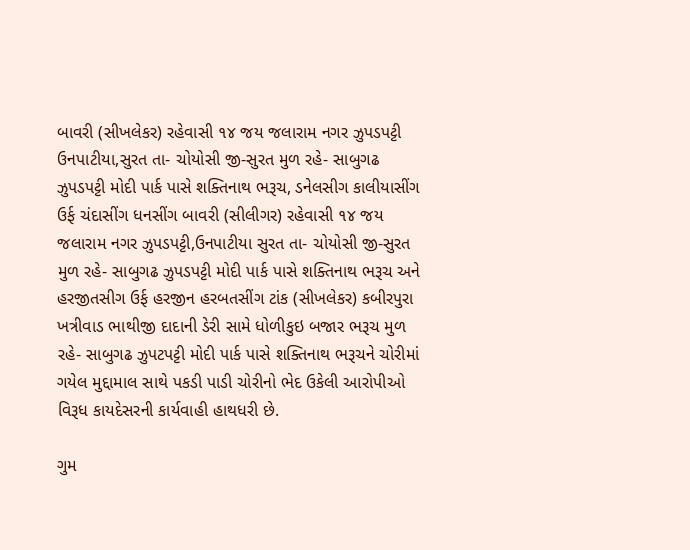બાવરી (સીખલેકર) રહેવાસી ૧૪ જય જલારામ નગર ઝુપડપટ્ટી ઉનપાટીયા,સુરત તા- ચોયોસી જી-સુરત મુળ રહે- સાબુગઢ ઝુપડપટ્ટી મોદી પાર્ક પાસે શક્તિનાથ ભરૂચ, ડનેલસીગ કાલીયાસીંગ ઉર્ફ ચંદાસીંગ ધનસીંગ બાવરી (સીલીગર) રહેવાસી ૧૪ જય જલારામ નગર ઝુપડપટ્ટી,ઉનપાટીયા સુરત તા- ચોયોસી જી-સુરત મુળ રહે- સાબુગઢ ઝુપડપટ્ટી મોદી પાર્ક પાસે શક્તિનાથ ભરૂચ અને હરજીતસીગ ઉર્ફ હરજીન હરબતસીંગ ટાંક (સીખલેકર) કબીરપુરા ખત્રીવાડ ભાથીજી દાદાની ડેરી સામે ધોળીકુઇ બજાર ભરૂચ મુળ રહે- સાબુગઢ ઝુપટપટ્ટી મોદી પાર્ક પાસે શક્તિનાથ ભરૂચને ચોરીમાં ગયેલ મુદ્દામાલ સાથે પકડી પાડી ચોરીનો ભેદ ઉકેલી આરોપીઓ વિરૂધ કાયદેસરની કાર્યવાહી હાથધરી છે.

ગુમ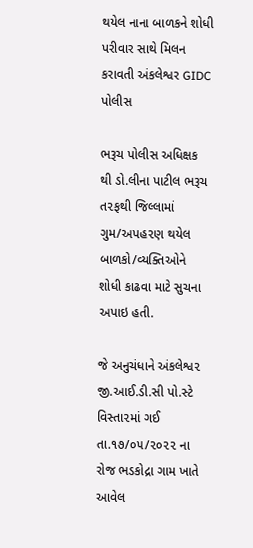થયેલ નાના બાળકને શોધી પરીવાર સાથે મિલન કરાવતી અંકલેશ્વર GIDC પોલીસ

ભરૂચ પોલીસ અધિક્ષક થી ડો.લીના પાટીલ ભરૂચ ત૨ફથી જિલ્લામાં ગુમ/અપહ૨ણ થયેલ બાળકો/વ્યક્તિઓને શોધી કાઢવા માટે સુચના અપાઇ હતી.

જે અનુચંધાને અંકલેશ્વ૨ જી.આઈ.ડી.સી પો.સ્ટે વિસ્તા૨માં ગઈ તા.૧૭/૦૫/૨૦૨૨ ના રોજ ભડકોદ્રા ગામ ખાતે આવેલ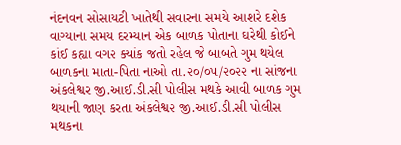નંદનવન સોસાયટી ખાતેથી સવારના સમયે આશરે દશેક વાગ્યાના સમય દરમ્યાન એક બાળક પોતાના ઘરેથી કોઈને કાંઈ કહ્યા વગ૨ ક્યાંક જતો રહેલ જે બાબતે ગુમ થયેલ બાળકના માતા-પિતા નાઓ તા.૨૦/૦૫/૨૦૨૨ ના સાંજના અંકલેશ્વર જી.આઈ.ડી.સી પોલીસ મથકે આવી બાળક ગુમ થયાની જાણ કરતા અંકલેશ્વ૨ જી.આઈ.ડી.સી પોલીસ મથકના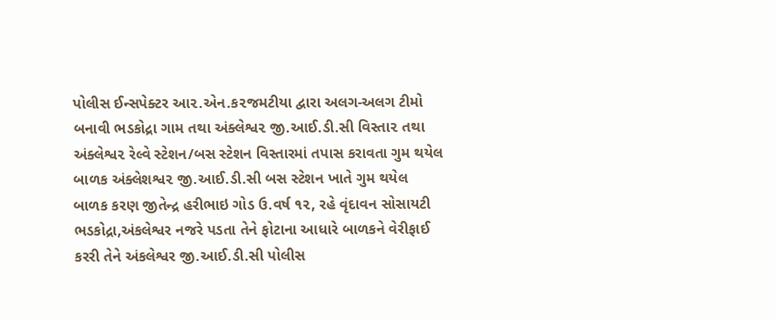પોલીસ ઈન્સપેક્ટર આ૨.એન.ક૨જમટીયા દ્વારા અલગ-અલગ ટીમો બનાવી ભડકોદ્રા ગામ તથા અંક્લેશ્વ૨ જી.આઈ.ડી.સી વિસ્તા૨ તથા અંક્લેશ્વ૨ રેલ્વે સ્ટેશન/બસ સ્ટેશન વિસ્તારમાં તપાસ કરાવતા ગુમ થયેલ બાળક અંક્લેશશ્વ૨ જી.આઈ.ડી.સી બસ સ્ટેશન ખાતે ગુમ થયેલ બાળક કરણ જીતેન્દ્ર હરીભાઇ ગોડ ઉ.વર્ષ ૧૨, રહે વૃંદાવન સોસાયટી ભડકોદ્રા,અંકલેશ્વર નજરે પડતા તેને ફોટાના આધારે બાળકને વેરીફાઈ કરરી તેને અંકલેશ્વર જી.આઈ.ડી.સી પોલીસ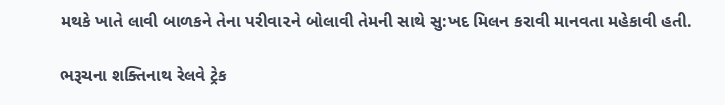મથકે ખાતે લાવી બાળકને તેના પરીવા૨ને બોલાવી તેમની સાથે સુ:ખદ મિલન કરાવી માનવતા મહેકાવી હતી.

ભરૂચના શક્તિનાથ રેલવે ટ્રેક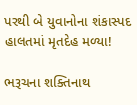પરથી બે યુવાનોના શંકાસ્પદ હાલતમાં મૃતદેહ મળ્યા!

ભરૂચના શક્તિનાથ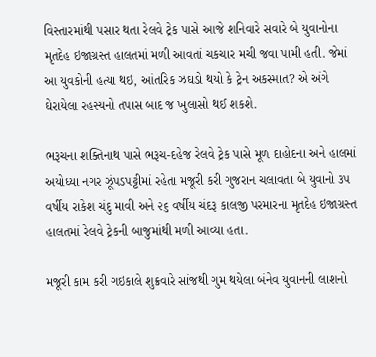વિસ્તારમાંથી પસાર થતા રેલવે ટ્રેક પાસે આજે શનિવારે સવારે બે યુવાનોના મૃતદેહ ઇજાગ્રસ્ત હાલતમાં મળી આવતાં ચકચાર મચી જવા પામી હતી. જેમાં આ યુવકોની હત્યા થઇ, આંતરિક ઝઘડો થયો કે ટ્રેન અકસ્માત? એ અંગે ઘેરાયેલા રહસ્યનો તપાસ બાદ જ ખુલાસો થઈ શકશે.

ભરૂચના શક્તિનાથ પાસે ભરૂચ-દહેજ રેલવે ટ્રેક પાસે મૂળ દાહોદના અને હાલમાં અયોધ્યા નગર ઝૂંપડપટ્ટીમાં રહેતા મજૂરી કરી ગુજરાન ચલાવતા બે યુવાનો ૩૫ વર્ષીય રાકેશ ચંદુ માવી અને ૨૬ વર્ષીય ચંદરૂ કાલજી પરમારના મૃતદેહ ઇજાગ્રસ્ત હાલતમાં રેલવે ટ્રેકની બાજુમાંથી મળી આવ્યા હતા.

મજૂરી કામ કરી ગઇકાલે શુક્રવારે સાંજથી ગુમ થયેલા બંનેવ યુવાનની લાશનો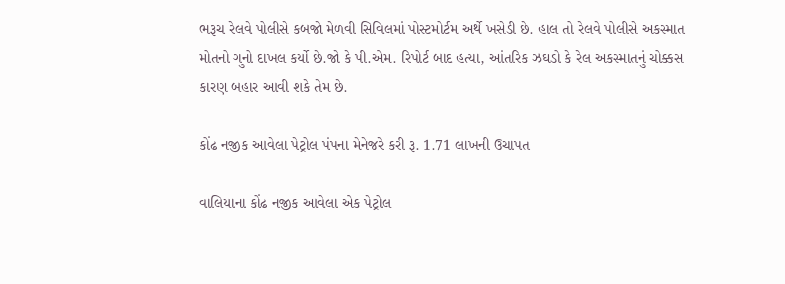ભરૂચ રેલવે પોલીસે કબજો મેળવી સિવિલમાં પોસ્ટમોર્ટમ અર્થે ખસેડી છે. હાલ તો રેલવે પોલીસે અકસ્માત મોતનો ગુનો દાખલ કર્યો છે.જો કે પી.એમ. રિપોર્ટ બાદ હત્યા, આંતરિક ઝઘડો કે રેલ અકસ્માતનું ચોક્કસ કારણ બહાર આવી શકે તેમ છે.

કોંઢ નજીક આવેલા પેટ્રોલ પંપના મેનેજરે કરી રૂ. 1.71 લાખની ઉચાપત

વાલિયાના કોંઢ નજીક આવેલા એક પેટ્રોલ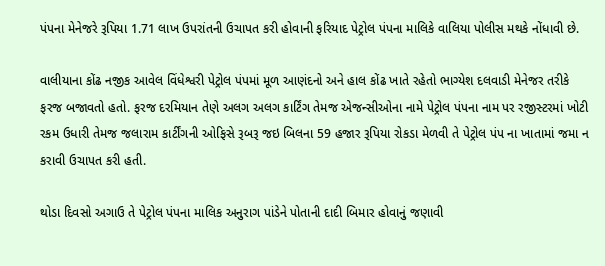પંપના મેનેજરે રૂપિયા 1.71 લાખ ઉપરાંતની ઉચાપત કરી હોવાની ફરિયાદ પેટ્રોલ પંપના માલિકે વાલિયા પોલીસ મથકે નોંધાવી છે.

વાલીયાના કોંઢ નજીક આવેલ વિંધેશ્વરી પેટ્રોલ પંપમાં મૂળ આણંદનો અને હાલ કોંઢ ખાતે રહેતો ભાગ્યેશ દલવાડી મેનેજર તરીકે ફરજ બજાવતો હતો. ફરજ દરમિયાન તેણે અલગ અલગ કાર્ટિંગ તેમજ એજન્સીઓના નામે પેટ્રોલ પંપના નામ પર રજીસ્ટરમાં ખોટી રકમ ઉધારી તેમજ જલારામ કાર્ટીંગની ઓફિસે રૂબરૂ જઇ બિલના 59 હજાર રૂપિયા રોકડા મેળવી તે પેટ્રોલ પંપ ના ખાતામાં જમા ન કરાવી ઉચાપત કરી હતી.

થોડા દિવસો અગાઉ તે પેટ્રોલ પંપના માલિક અનુરાગ પાંડેને પોતાની દાદી બિમાર હોવાનું જણાવી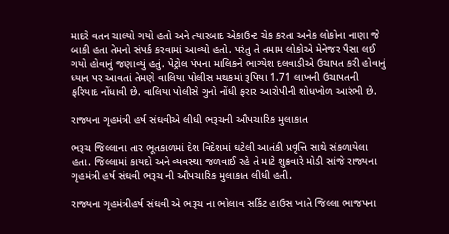માદરે વતન ચાલ્યો ગયો હતો અને ત્યારબાદ એકાઉન્ટ ચેક કરતા અનેક લોકોના નાણા જે બાકી હતા તેમનો સંપર્ક કરવામાં આવ્યો હતો. પરંતુ તે તમામ લોકોએ મેનેજર પૈસા લઈ ગયો હોવાનું જણાવ્યું હતું. પેટ્રોલ પંપના માલિકને ભાગ્યેશ દલવાડીએ ઉચાપત કરી હોવાનું ધ્યાન પર આવતાં તેમણે વાલિયા પોલીસ મથકમાં રૂપિયા 1.71 લાખની ઉચાપતની ફરિયાદ નોંધાવી છે. વાલિયા પોલીસે ગુનો નોંધી ફરાર આરોપીની શોધખોળ આરંભી છે.

રાજ્યના ગૃહમંત્રી હર્ષ સંઘવીએ લીધી ભરૂચની ઔપચારિક મુલાકાત

ભરૂચ જિલ્લાના તાર ભૂતકાળમાં દેશ વિદેશમાં ઘટેલી આતંકી પ્રવૃત્તિ સાથે સંકળાયેલા હતા. જિલ્લામાં કાયદો અને વ્યવસ્થા જળવાઈ રહે તે માટે શુક્રવારે મોડી સાંજે રાજ્યના ગૃહમંત્રી હર્ષ સંઘવી ભરૂચ ની ઔપચારિક મુલાકાત લીધી હતી.

રાજ્યના ગૃહમંત્રીહર્ષ સંઘવી એ ભરૂચ ના ભોલાવ સર્કિટ હાઉસ ખાતે જિલ્લા ભાજપના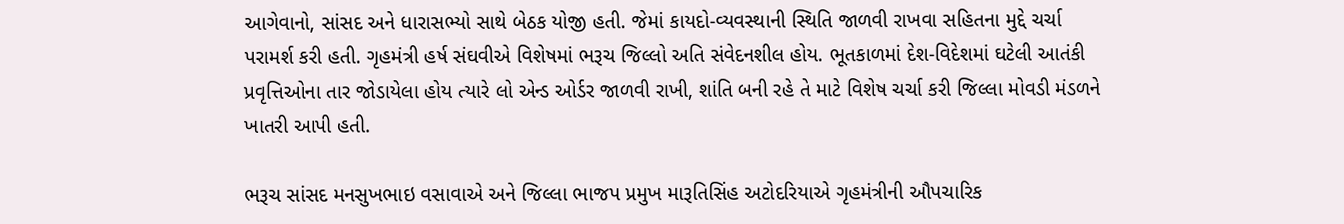આગેવાનો, સાંસદ અને ધારાસભ્યો સાથે બેઠક યોજી હતી. જેમાં કાયદો-વ્યવસ્થાની સ્થિતિ જાળવી રાખવા સહિતના મુદ્દે ચર્ચા પરામર્શ કરી હતી. ગૃહમંત્રી હર્ષ સંઘવીએ વિશેષમાં ભરૂચ જિલ્લો અતિ સંવેદનશીલ હોય. ભૂતકાળમાં દેશ-વિદેશમાં ઘટેલી આતંકી પ્રવૃત્તિઓના તાર જોડાયેલા હોય ત્યારે લો એન્ડ ઓર્ડર જાળવી રાખી, શાંતિ બની રહે તે માટે વિશેષ ચર્ચા કરી જિલ્લા મોવડી મંડળને ખાતરી આપી હતી.

ભરૂચ સાંસદ મનસુખભાઇ વસાવાએ અને જિલ્લા ભાજપ પ્રમુખ મારૂતિસિંહ અટોદરિયાએ ગૃહમંત્રીની ઔપચારિક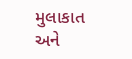મુલાકાત અને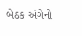બેઠક અંગેનો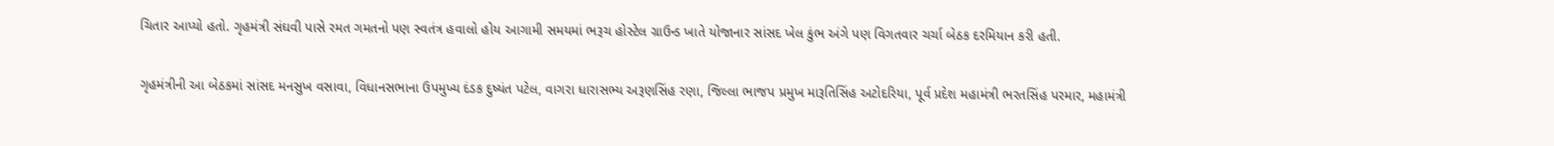ચિતાર આપ્યો હતો. ગૃહમંત્રી સંઘવી પાસે રમત ગમતનો પણ સ્વતંત્ર હવાલો હોય આગામી સમયમાં ભરૂચ હોસ્ટેલ ગ્રાઉન્ડ ખાતે યોજાનાર સાંસદ ખેલ કુંભ અંગે પણ વિગતવાર ચર્ચા બેઠક દરમિયાન કરી હતી.

ગૃહમંત્રીની આ બેઠકમાં સાંસદ મનસુખ વસાવા, વિધાનસભાના ઉપમુખ્ય દંડક દુષ્યંત પટેલ, વાગરા ધારાસભ્ય અરૂણસિંહ રણા, જિલ્લા ભાજપ પ્રમુખ મારૂતિસિંહ અટોદરિયા, પૂર્વ પ્રદેશ મહામંત્રી ભરતસિંહ પરમાર, મહામંત્રી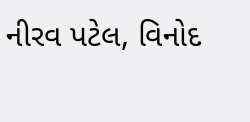નીરવ પટેલ, વિનોદ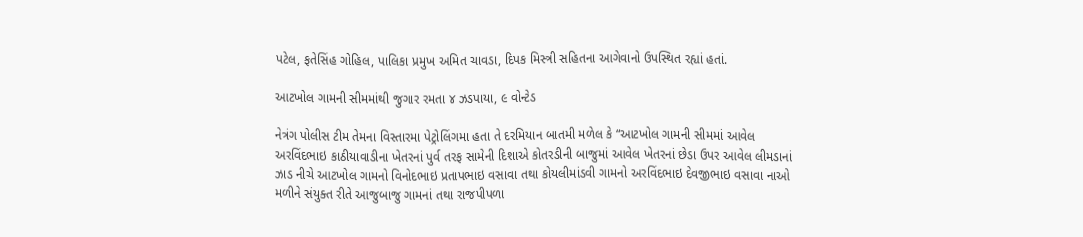પટેલ, ફતેસિંહ ગોહિલ, પાલિકા પ્રમુખ અમિત ચાવડા, દિપક મિસ્ત્રી સહિતના આગેવાનો ઉપસ્થિત રહ્યાં હતાં.

આટખોલ ગામની સીમમાંથી જુગાર રમતા ૪ ઝડપાયા, ૯ વોન્ટેડ

નેત્રંગ પોલીસ ટીમ તેમના વિસ્તારમા પેટ્રોલિંગમા હતા તે દરમિયાન બાતમી મળેલ કે “આટખોલ ગામની સીમમાં આવેલ અરવિંદભાઇ કાઠીયાવાડીના ખેતરનાં પુર્વ તરફ સામેની દિશાએ કોતરડીની બાજુમાં આવેલ ખેતરનાં છેડા ઉપર આવેલ લીમડાનાં ઝાડ નીચે આટખોલ ગામનો વિનોદભાઇ પ્રતાપભાઇ વસાવા તથા કોયલીમાંડવી ગામનો અરવિંદભાઇ દેવજીભાઇ વસાવા નાઓ મળીને સંયુક્ત રીતે આજુબાજુ ગામનાં તથા રાજપીપળા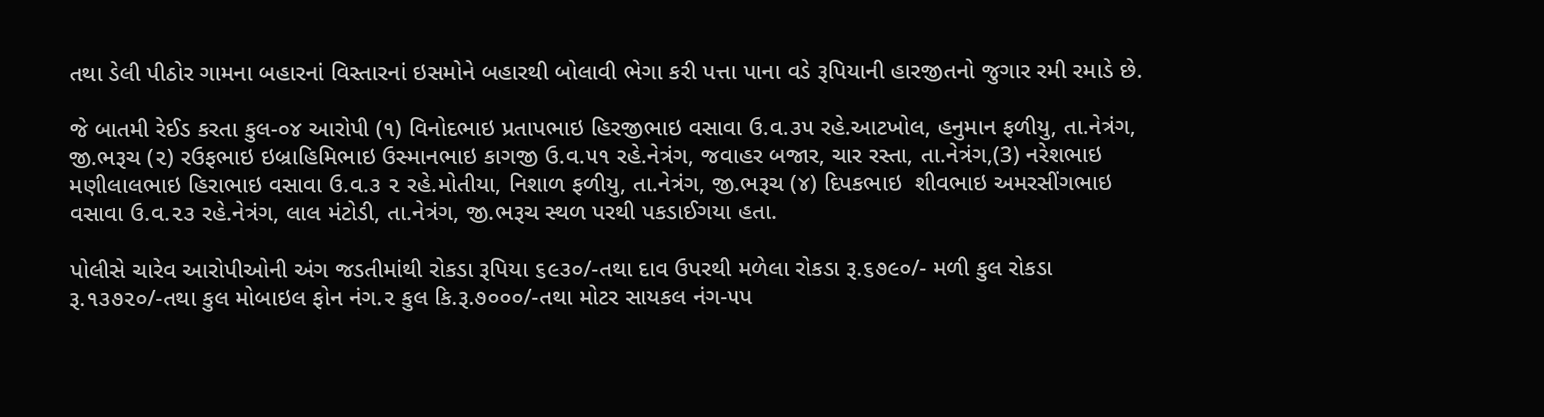તથા ડેલી પીઠોર ગામના બહારનાં વિસ્તારનાં ઇસમોને બહારથી બોલાવી ભેગા કરી પત્તા પાના વડે રૂપિયાની હારજીતનો જુગાર રમી રમાડે છે.

જે બાતમી રેઈડ કરતા કુલ-૦૪ આરોપી (૧) વિનોદભાઇ પ્રતાપભાઇ હિરજીભાઇ વસાવા ઉ.વ.૩૫ રહે.આટખોલ, હનુમાન ફળીયુ, તા.નેત્રંગ, જી.ભરૂચ (૨) રઉફભાઇ ઇબ્રાહિમિભાઇ ઉસ્માનભાઇ કાગજી ઉ.વ.૫૧ રહે.નેત્રંગ, જવાહર બજાર, ચાર રસ્તા, તા.નેત્રંગ,(3) નરેશભાઇ મણીલાલભાઇ હિરાભાઇ વસાવા ઉ.વ.૩ ૨ રહે.મોતીયા, નિશાળ ફળીયુ, તા.નેત્રંગ, જી.ભરૂચ (૪) દિપકભાઇ  શીવભાઇ અમરસીંગભાઇ વસાવા ઉ.વ.૨૩ રહે.નેત્રંગ, લાલ મંટોડી, તા.નેત્રંગ, જી.ભરૂચ સ્થળ પરથી પકડાઈગયા હતા.

પોલીસે ચારેવ આરોપીઓની અંગ જડતીમાંથી રોકડા રૂપિયા ૬૯૩૦/-તથા દાવ ઉપરથી મળેલા રોકડા રૂ.૬૭૯૦/- મળી કુલ રોકડા રૂ.૧૩૭૨૦/-તથા કુલ મોબાઇલ ફોન નંગ.૨ કુલ કિ.રૂ.૭૦૦૦/-તથા મોટર સાયકલ નંગ-૫પ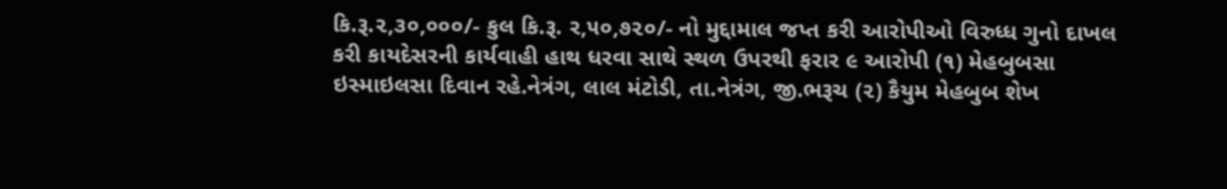કિ.રૂ.૨,૩૦,૦૦૦/- કુલ કિ.રૂ. ર,૫૦,૭૨૦/- નો મુદ્દામાલ જપ્ત કરી આરોપીઓ વિરુધ્ધ ગુનો દાખલ કરી કાયદેસરની કાર્યવાહી હાથ ધરવા સાથે સ્થળ ઉપરથી ફરાર ૯ આરોપી (૧) મેહબુબસા ઇસ્માઇલસા દિવાન રહે.નેત્રંગ, લાલ મંટોડી, તા.નેત્રંગ, જી.ભરૂચ (૨) કૈયુમ મેહબુબ શેખ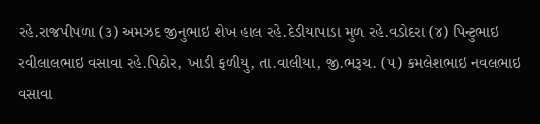રહે.રાજપીપળા (૩) અમઝદ જીનુભાઇ શેખ હાલ રહે.દેડીયાપાડા મુળ રહે.વડોદરા (૪) પિન્ટુભાઇ રવીલાલભાઇ વસાવા રહે.પિઠોર, ખાડી ફળીયુ, તા.વાલીયા, જી.ભરૂચ. (૫) કમલેશભાઇ નવલભાઇ વસાવા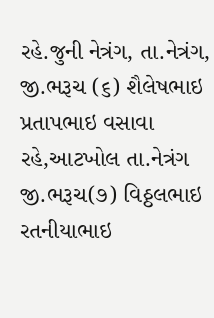રહે.જુની નેત્રંગ, તા.નેત્રંગ, જી.ભરૂચ (૬) શૈલેષભાઇ પ્રતાપભાઇ વસાવા રહે,આટખોલ તા.નેત્રંગ જી.ભરૂચ(૭) વિઠ્ઠલભાઇ રતનીયાભાઇ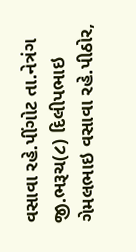વસાવા રહે.પીંગોટ તા.નેત્રંગ જી.ભરૂચ(૮) દિલીપભાઇ ગેમલભાઇ વસાવા રહે.પીઠોર,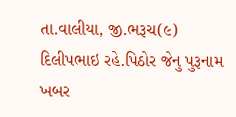તા.વાલીયા, જી.ભરૂચ(૯) દિલીપભાઇ રહે.પિઠોર જેનુ પુરૂનામ ખબર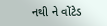નથી ને વોંટેડ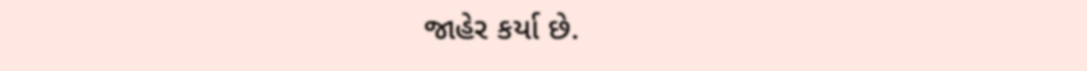જાહેર કર્યા છે.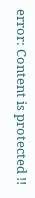error: Content is protected !!